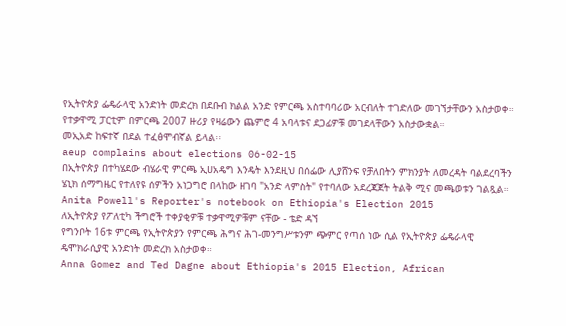የኢትዮጵያ ፌዴራላዊ አንድነት መድረክ በደቡብ ክልል አንድ የምርጫ አስተባባሪው አርብለት ተገድለው መገኘታቸውን አስታወቀ። የተቃዋሚ ፓርቲም በምርጫ 2007 ዙሪያ የዛሬውን ጨምሮ 4 አባላቱና ደጋፊዎቹ መገደላቸውን አስታውቋል።
መኢአድ ከፍተኛ በደል ተፈፅሞብኛል ይላል፡፡
aeup complains about elections 06-02-15
በኢትዮጵያ በተካሄደው ብሄራዊ ምርጫ ኢሀአዴግ እንዴት እንደዚህ በሰፌው ሊያሸንፍ የቻለበትን ምክንያት ለመረዳት ባልደረባችን ሄኒክ ሰማግዜር የተለየዩ ሰዎችን አነጋግሮ በላከው ዘገባ "አንድ ላምስት" የተባለው አደረጃጀት ትልቅ ሚና መጫወቱን ገልጿል።
Anita Powell's Reporter's notebook on Ethiopia's Election 2015
ለኢትዮጵያ የፖለቲካ ችግሮች ተቀያቂዎቹ ተቃዋሚዎቹም ናቸው - ቴድ ዳኘ
የግንቦት 16ቱ ምርጫ የኢትዮጵያን የምርጫ ሕግና ሕገ-መንግሥቱንም ጭምር የጣሰ ነው ሲል የኢትዮጵያ ፌዴራላዊ ዴሞክራሲያዊ አንድነት መድረክ አስታወቀ።
Anna Gomez and Ted Dagne about Ethiopia's 2015 Election, African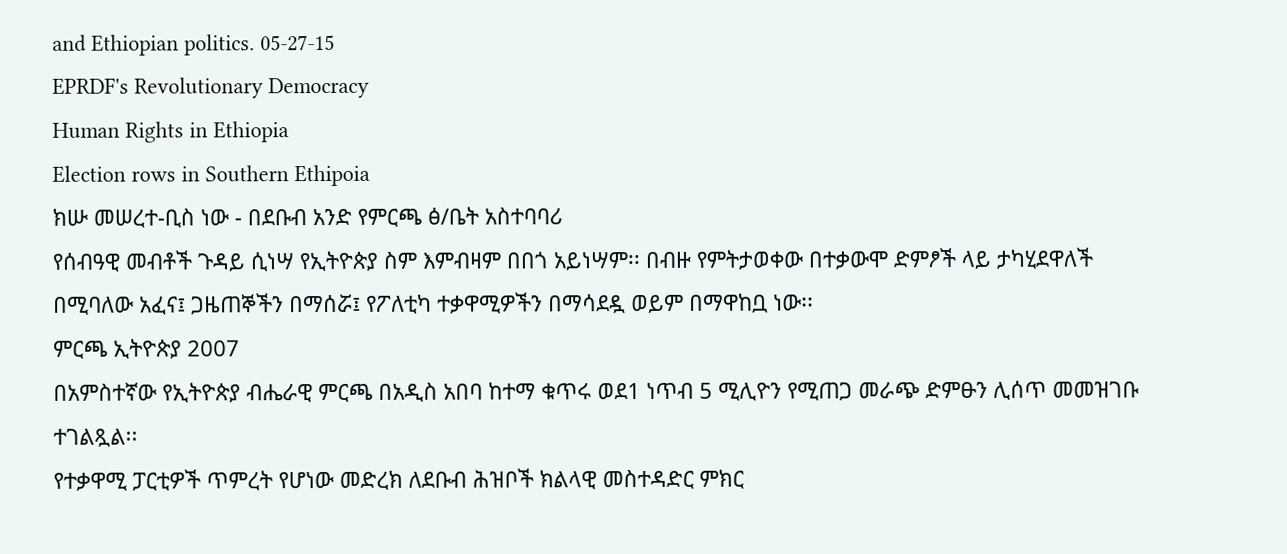and Ethiopian politics. 05-27-15
EPRDF's Revolutionary Democracy
Human Rights in Ethiopia
Election rows in Southern Ethipoia
ክሡ መሠረተ-ቢስ ነው - በደቡብ አንድ የምርጫ ፅ/ቤት አስተባባሪ
የሰብዓዊ መብቶች ጉዳይ ሲነሣ የኢትዮጵያ ስም እምብዛም በበጎ አይነሣም፡፡ በብዙ የምትታወቀው በተቃውሞ ድምፆች ላይ ታካሂደዋለች በሚባለው አፈና፤ ጋዜጠኞችን በማሰሯ፤ የፖለቲካ ተቃዋሚዎችን በማሳደዷ ወይም በማዋከቧ ነው፡፡
ምርጫ ኢትዮጵያ 2007
በአምስተኛው የኢትዮጵያ ብሔራዊ ምርጫ በአዲስ አበባ ከተማ ቁጥሩ ወደ1 ነጥብ 5 ሚሊዮን የሚጠጋ መራጭ ድምፁን ሊሰጥ መመዝገቡ ተገልጿል፡፡
የተቃዋሚ ፓርቲዎች ጥምረት የሆነው መድረክ ለደቡብ ሕዝቦች ክልላዊ መስተዳድር ምክር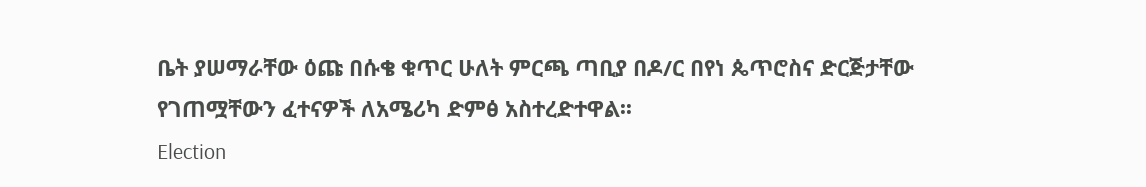ቤት ያሠማራቸው ዕጩ በሱቄ ቁጥር ሁለት ምርጫ ጣቢያ በዶ/ር በየነ ጴጥሮስና ድርጅታቸው የገጠሟቸውን ፈተናዎች ለአሜሪካ ድምፅ አስተረድተዋል፡፡
Election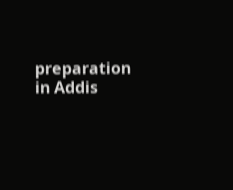preparation in Addis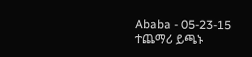Ababa - 05-23-15
ተጨማሪ ይጫኑ